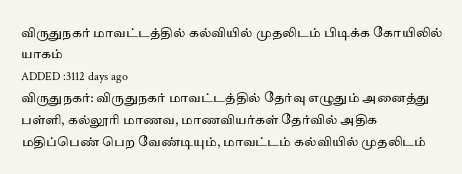விருதுநகர் மாவட்டத்தில் கல்வியில் முதலிடம் பிடிக்க கோயிலில் யாகம்
ADDED :3112 days ago
விருதுநகர்: விருதுநகர் மாவட்டத்தில் தேர்வு எழுதும் அனைத்து பள்ளி, கல்லூரி மாணவ, மாணவியர்கள் தேர்வில் அதிக மதிப்பெண் பெற வேண்டியும், மாவட்டம் கல்வியில் முதலிடம்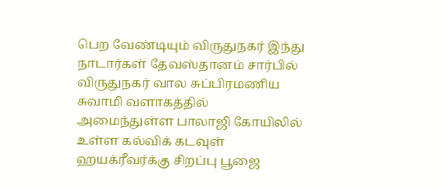பெற வேண்டியும் விருதுநகர் இந்து நாடார்கள் தேவஸ்தானம் சார்பில் விருதுநகர் வால சுப்பிரமணிய சுவாமி வளாகத்தில் அமைந்துள்ள பாலாஜி கோயிலில் உள்ள கல்விக் கடவுள் ஹயக்ரீவர்க்கு சிறப்பு பூஜை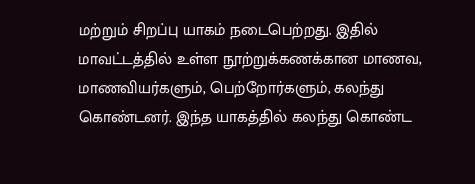மற்றும் சிறப்பு யாகம் நடைபெற்றது. இதில் மாவட்டத்தில் உள்ள நூற்றுக்கணக்கான மாணவ, மாணவியர்களும், பெற்றோர்களும், கலந்து கொண்டனர். இந்த யாகத்தில் கலந்து கொண்ட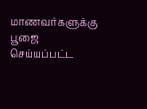மாணவர்களுக்கு பூஜை செய்யப்பட்ட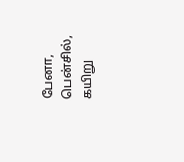பேனா, பென்சில், கயிறு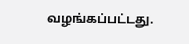வழங்கப்பட்டது.